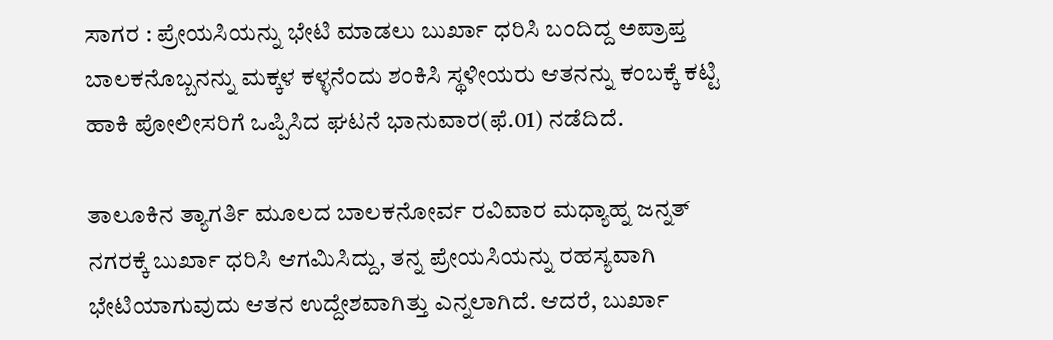ಸಾಗರ : ಪ್ರೇಯಸಿಯನ್ನು ಭೇಟಿ ಮಾಡಲು ಬುರ್ಖಾ ಧರಿಸಿ ಬಂದಿದ್ದ ಅಪ್ರಾಪ್ತ ಬಾಲಕನೊಬ್ಬನನ್ನು ಮಕ್ಕಳ ಕಳ್ಳನೆಂದು ಶಂಕಿಸಿ ಸ್ಥಳೀಯರು ಆತನನ್ನು ಕಂಬಕ್ಕೆ ಕಟ್ಟಿ ಹಾಕಿ ಪೋಲೀಸರಿಗೆ ಒಪ್ಪಿಸಿದ ಘಟನೆ ಭಾನುವಾರ(ಫೆ.01) ನಡೆದಿದೆ.

ತಾಲೂಕಿನ ತ್ಯಾಗರ್ತಿ ಮೂಲದ ಬಾಲಕನೋರ್ವ ರವಿವಾರ ಮಧ್ಯಾಹ್ನ ಜನ್ನತ್ ನಗರಕ್ಕೆ ಬುರ್ಖಾ ಧರಿಸಿ ಆಗಮಿಸಿದ್ದು, ತನ್ನ ಪ್ರೇಯಸಿಯನ್ನು ರಹಸ್ಯವಾಗಿ ಭೇಟಿಯಾಗುವುದು ಆತನ ಉದ್ದೇಶವಾಗಿತ್ತು ಎನ್ನಲಾಗಿದೆ. ಆದರೆ, ಬುರ್ಖಾ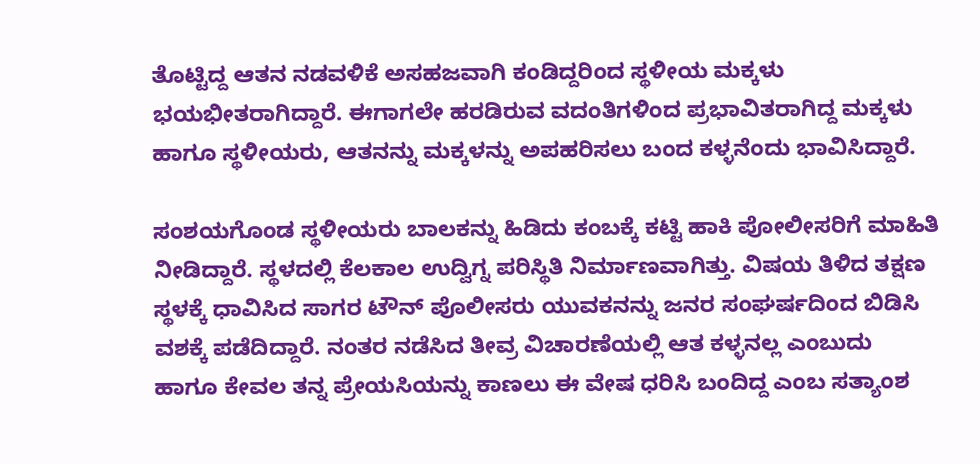ತೊಟ್ಟಿದ್ದ ಆತನ ನಡವಳಿಕೆ ಅಸಹಜವಾಗಿ ಕಂಡಿದ್ದರಿಂದ ಸ್ಥಳೀಯ ಮಕ್ಕಳು ಭಯಭೀತರಾಗಿದ್ದಾರೆ. ಈಗಾಗಲೇ ಹರಡಿರುವ ವದಂತಿಗಳಿಂದ ಪ್ರಭಾವಿತರಾಗಿದ್ದ ಮಕ್ಕಳು ಹಾಗೂ ಸ್ಥಳೀಯರು, ಆತನನ್ನು ಮಕ್ಕಳನ್ನು ಅಪಹರಿಸಲು ಬಂದ ಕಳ್ಳನೆಂದು ಭಾವಿಸಿದ್ದಾರೆ.

ಸಂಶಯಗೊಂಡ ಸ್ಥಳೀಯರು ಬಾಲಕನ್ನು ಹಿಡಿದು ಕಂಬಕ್ಕೆ ಕಟ್ಟಿ ಹಾಕಿ ಪೋಲೀಸರಿಗೆ ಮಾಹಿತಿ ನೀಡಿದ್ದಾರೆ. ಸ್ಥಳದಲ್ಲಿ ಕೆಲಕಾಲ ಉದ್ವಿಗ್ನ ಪರಿಸ್ಥಿತಿ ನಿರ್ಮಾಣವಾಗಿತ್ತು. ವಿಷಯ ತಿಳಿದ ತಕ್ಷಣ ಸ್ಥಳಕ್ಕೆ ಧಾವಿಸಿದ ಸಾಗರ ಟೌನ್ ಪೊಲೀಸರು ಯುವಕನನ್ನು ಜನರ ಸಂಘರ್ಷದಿಂದ ಬಿಡಿಸಿ ವಶಕ್ಕೆ ಪಡೆದಿದ್ದಾರೆ. ನಂತರ ನಡೆಸಿದ ತೀವ್ರ ವಿಚಾರಣೆಯಲ್ಲಿ ಆತ ಕಳ್ಳನಲ್ಲ ಎಂಬುದು ಹಾಗೂ ಕೇವಲ ತನ್ನ ಪ್ರೇಯಸಿಯನ್ನು ಕಾಣಲು ಈ ವೇಷ ಧರಿಸಿ ಬಂದಿದ್ದ ಎಂಬ ಸತ್ಯಾಂಶ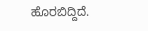ಹೊರಬಿದ್ದಿದೆ.